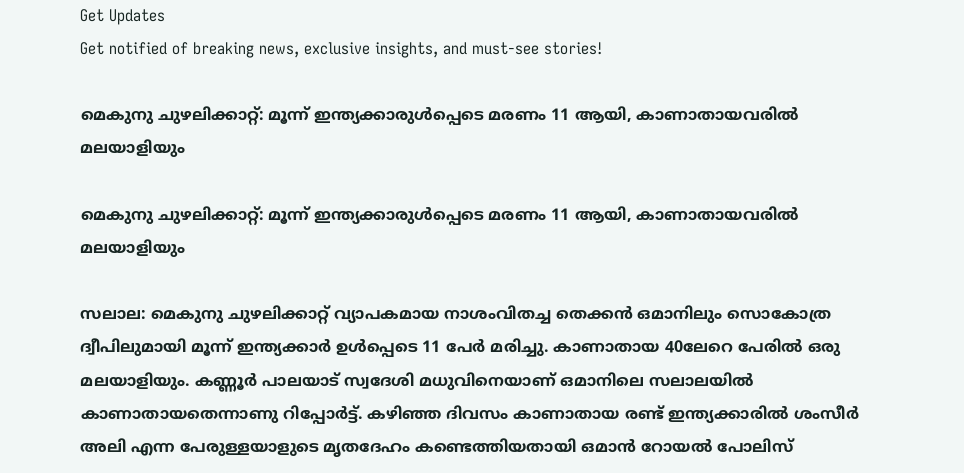Get Updates
Get notified of breaking news, exclusive insights, and must-see stories!

മെകുനു ചുഴലിക്കാറ്റ്: മൂന്ന് ഇന്ത്യക്കാരുള്‍പ്പെടെ മരണം 11 ആയി, കാണാതായവരില്‍ മലയാളിയും

മെകുനു ചുഴലിക്കാറ്റ്: മൂന്ന് ഇന്ത്യക്കാരുള്‍പ്പെടെ മരണം 11 ആയി, കാണാതായവരില്‍ മലയാളിയും

സലാല: മെകുനു ചുഴലിക്കാറ്റ് വ്യാപകമായ നാശംവിതച്ച തെക്കന്‍ ഒമാനിലും സൊകോത്ര ദ്വീപിലുമായി മൂന്ന് ഇന്ത്യക്കാര്‍ ഉള്‍പ്പെടെ 11 പേര്‍ മരിച്ചു. കാണാതായ 40ലേറെ പേരില്‍ ഒരു മലയാളിയും. കണ്ണൂര്‍ പാലയാട് സ്വദേശി മധുവിനെയാണ് ഒമാനിലെ സലാലയില്‍ കാണാതായതെന്നാണു റിപ്പോര്‍ട്ട്. കഴിഞ്ഞ ദിവസം കാണാതായ രണ്ട് ഇന്ത്യക്കാരില്‍ ശംസീര്‍ അലി എന്ന പേരുള്ളയാളുടെ മൃതദേഹം കണ്ടെത്തിയതായി ഒമാന്‍ റോയല്‍ പോലിസ്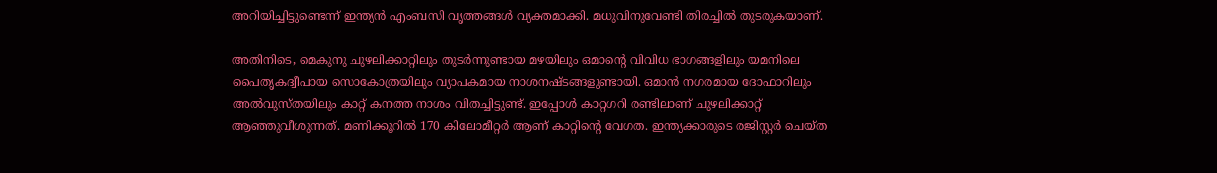അറിയിച്ചിട്ടുണ്ടെന്ന് ഇന്ത്യന്‍ എംബസി വൃത്തങ്ങള്‍ വ്യക്തമാക്കി. മധുവിനുവേണ്ടി തിരച്ചില്‍ തുടരുകയാണ്.

അതിനിടെ, മെകുനു ചുഴലിക്കാറ്റിലും തുടര്‍ന്നുണ്ടായ മഴയിലും ഒമാന്റെ വിവിധ ഭാഗങ്ങളിലും യമനിലെ പൈതൃകദ്വീപായ സൊകോത്രയിലും വ്യാപകമായ നാശനഷ്ടങ്ങളുണ്ടായി. ഒമാന്‍ നഗരമായ ദോഫാറിലും അല്‍വുസ്തയിലും കാറ്റ് കനത്ത നാശം വിതച്ചിട്ടുണ്ട്. ഇപ്പോള്‍ കാറ്റഗറി രണ്ടിലാണ് ചുഴലിക്കാറ്റ് ആഞ്ഞുവീശുന്നത്. മണിക്കൂറില്‍ 170 കിലോമീറ്റര്‍ ആണ് കാറ്റിന്റെ വേഗത. ഇന്ത്യക്കാരുടെ രജിസ്റ്റര്‍ ചെയ്ത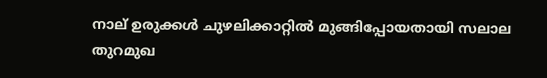നാല് ഉരുക്കള്‍ ചുഴലിക്കാറ്റില്‍ മുങ്ങിപ്പോയതായി സലാല തുറമുഖ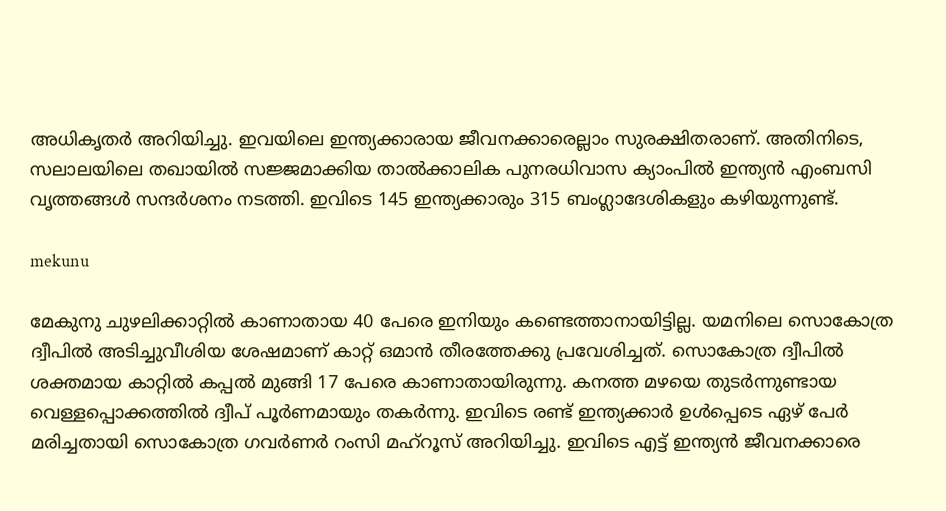അധികൃതര്‍ അറിയിച്ചു. ഇവയിലെ ഇന്ത്യക്കാരായ ജീവനക്കാരെല്ലാം സുരക്ഷിതരാണ്. അതിനിടെ, സലാലയിലെ തഖായില്‍ സജ്ജമാക്കിയ താല്‍ക്കാലിക പുനരധിവാസ ക്യാംപില്‍ ഇന്ത്യന്‍ എംബസി വൃത്തങ്ങള്‍ സന്ദര്‍ശനം നടത്തി. ഇവിടെ 145 ഇന്ത്യക്കാരും 315 ബംഗ്ലാദേശികളും കഴിയുന്നുണ്ട്.

mekunu

മേകുനു ചുഴലിക്കാറ്റില്‍ കാണാതായ 40 പേരെ ഇനിയും കണ്ടെത്താനായിട്ടില്ല. യമനിലെ സൊകോത്ര ദ്വീപില്‍ അടിച്ചുവീശിയ ശേഷമാണ് കാറ്റ് ഒമാന്‍ തീരത്തേക്കു പ്രവേശിച്ചത്. സൊകോത്ര ദ്വീപില്‍ ശക്തമായ കാറ്റില്‍ കപ്പല്‍ മുങ്ങി 17 പേരെ കാണാതായിരുന്നു. കനത്ത മഴയെ തുടര്‍ന്നുണ്ടായ വെള്ളപ്പൊക്കത്തില്‍ ദ്വീപ് പൂര്‍ണമായും തകര്‍ന്നു. ഇവിടെ രണ്ട് ഇന്ത്യക്കാര്‍ ഉള്‍പ്പെടെ ഏഴ് പേര്‍ മരിച്ചതായി സൊകോത്ര ഗവര്‍ണര്‍ റംസി മഹ്‌റൂസ് അറിയിച്ചു. ഇവിടെ എട്ട് ഇന്ത്യന്‍ ജീവനക്കാരെ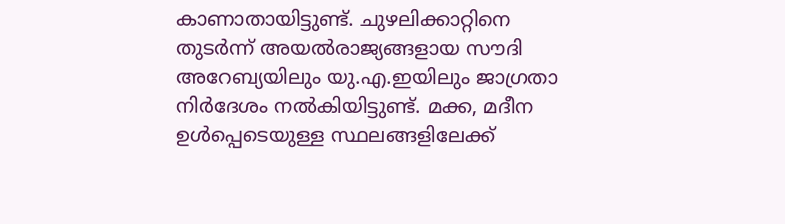കാണാതായിട്ടുണ്ട്. ചുഴലിക്കാറ്റിനെ തുടര്‍ന്ന് അയല്‍രാജ്യങ്ങളായ സൗദി അറേബ്യയിലും യു.എ.ഇയിലും ജാഗ്രതാ നിര്‍ദേശം നല്‍കിയിട്ടുണ്ട്. മക്ക, മദീന ഉള്‍പ്പെടെയുള്ള സ്ഥലങ്ങളിലേക്ക്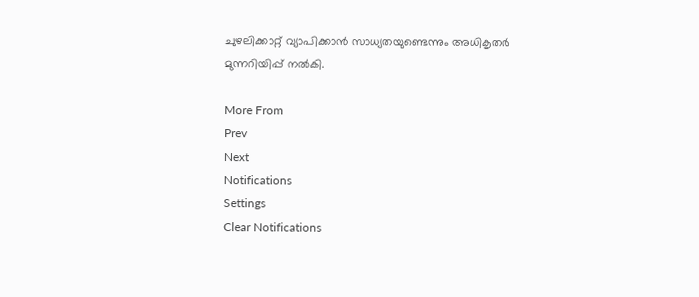ചുഴലിക്കാറ്റ് വ്യാപിക്കാന്‍ സാധ്യതയുണ്ടെന്നും അധികൃതര്‍ മുന്നറിയിപ്പ് നല്‍കി.

More From
Prev
Next
Notifications
Settings
Clear Notifications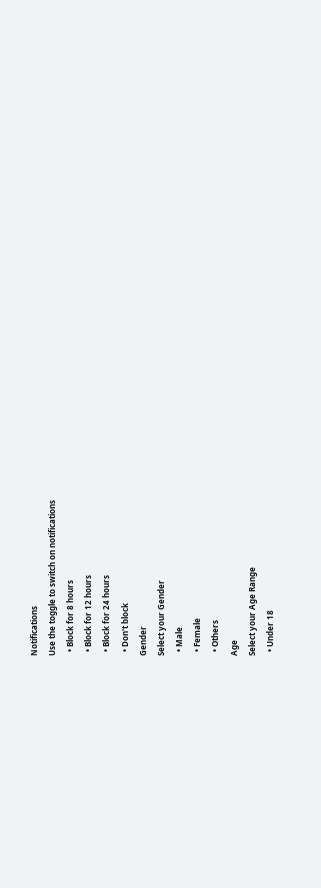Notifications
Use the toggle to switch on notifications
  • Block for 8 hours
  • Block for 12 hours
  • Block for 24 hours
  • Don't block
Gender
Select your Gender
  • Male
  • Female
  • Others
Age
Select your Age Range
  • Under 18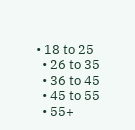• 18 to 25
  • 26 to 35
  • 36 to 45
  • 45 to 55
  • 55+